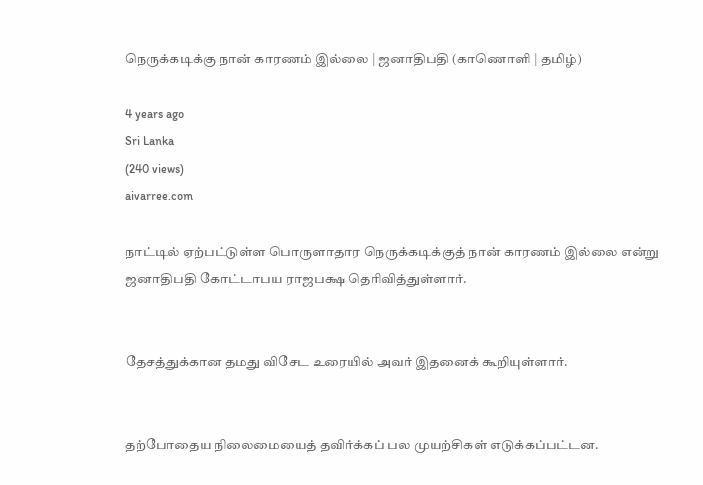நெருக்கடிக்கு நான் காரணம் இல்லை | ஜனாதிபதி (காணொளி | தமிழ்)

4 years ago
Sri Lanka
(240 views)
aivarree.com

நாட்டில் ஏற்பட்டுள்ள பொருளாதார நெருக்கடிக்குத் நான் காரணம் இல்லை என்று ஜனாதிபதி கோட்டாபய ராஜபக்ஷ தெரிவித்துள்ளார்.


தேசத்துக்கான தமது விசேட உரையில் அவர் இதனைக் கூறியுள்ளார்.


தற்போதைய நிலைமையைத் தவிர்க்கப் பல முயற்சிகள் எடுக்கப்பட்டன.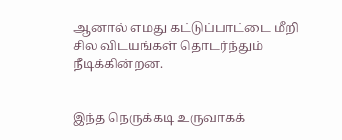ஆனால் எமது கட்டுப்பாட்டை மீறி சில விடயங்கள் தொடர்ந்தும் நீடிக்கின்றன.


இந்த நெருக்கடி உருவாகக்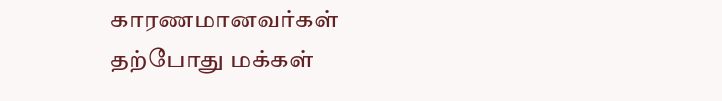காரணமானவர்கள் தற்போது மக்கள்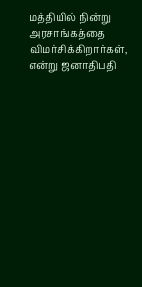மத்தியில் நின்று அரசாங்கத்தை விமர்சிக்கிறார்கள், என்று ஜனாதிபதி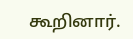கூறினார்.